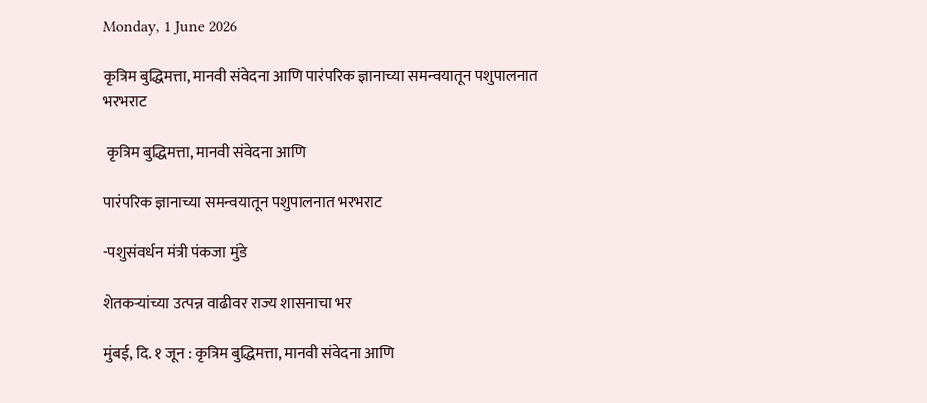Monday, 1 June 2026

कृत्रिम बुद्धिमत्ता, मानवी संवेदना आणि पारंपरिक ज्ञानाच्या समन्वयातून पशुपालनात भरभराट

 कृत्रिम बुद्धिमत्ता, मानवी संवेदना आणि

पारंपरिक ज्ञानाच्या समन्वयातून पशुपालनात भरभराट

-पशुसंवर्धन मंत्री पंकजा मुंडे

शेतकऱ्यांच्या उत्पन्न वाढीवर राज्य शासनाचा भर

मुंबई, दि. १ जून : कृत्रिम बुद्धिमत्ता, मानवी संवेदना आणि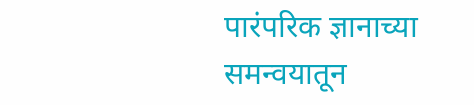पारंपरिक ज्ञानाच्या समन्वयातून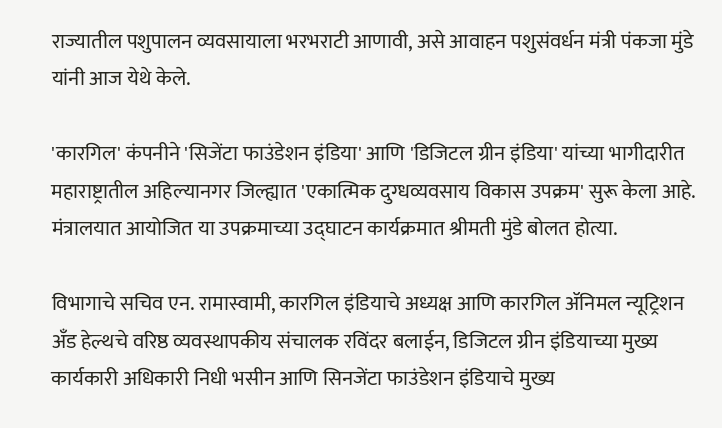राज्यातील पशुपालन व्यवसायाला भरभराटी आणावी, असे आवाहन पशुसंवर्धन मंत्री पंकजा मुंडे यांनी आज येथे केले.

'कारगिल' कंपनीने 'सिजेंटा फाउंडेशन इंडिया' आणि 'डिजिटल ग्रीन इंडिया' यांच्या भागीदारीत महाराष्ट्रातील अहिल्यानगर जिल्ह्यात 'एकात्मिक दुग्धव्यवसाय विकास उपक्रम' सुरू केला आहे. मंत्रालयात आयोजित या उपक्रमाच्या उद्घाटन कार्यक्रमात श्रीमती मुंडे बोलत होत्या.

विभागाचे सचिव एन. रामास्वामी, कारगिल इंडियाचे अध्यक्ष आणि कारगिल ॲनिमल न्यूट्रिशन अँड हेल्थचे वरिष्ठ व्यवस्थापकीय संचालक रविंदर बलाईन, डिजिटल ग्रीन इंडियाच्या मुख्य कार्यकारी अधिकारी निधी भसीन आणि सिनजेंटा फाउंडेशन इंडियाचे मुख्य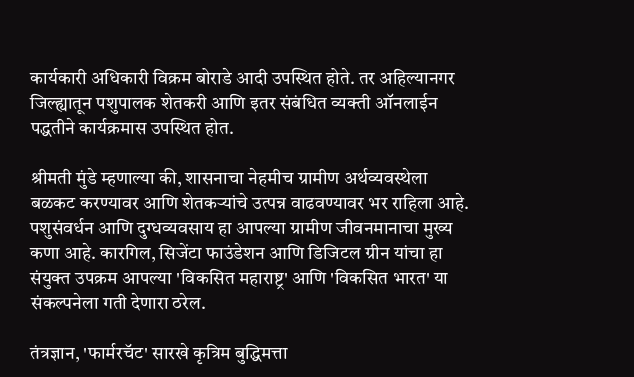कार्यकारी अधिकारी विक्रम बोराडे आदी उपस्थित होते. तर अहिल्यानगर जिल्ह्यातून पशुपालक शेतकरी आणि इतर संबंधित व्यक्ती ऑनलाईन पद्धतीने कार्यक्रमास उपस्थित होत.

श्रीमती मुंडे म्हणाल्या की, शासनाचा नेहमीच ग्रामीण अर्थव्यवस्थेला बळकट करण्यावर आणि शेतकऱ्यांचे उत्पन्न वाढवण्यावर भर राहिला आहे. पशुसंवर्धन आणि दुग्धव्यवसाय हा आपल्या ग्रामीण जीवनमानाचा मुख्य कणा आहे. कारगिल, सिजेंटा फाउंडेशन आणि डिजिटल ग्रीन यांचा हा संयुक्त उपक्रम आपल्या 'विकसित महाराष्ट्र' आणि 'विकसित भारत' या संकल्पनेला गती देणारा ठरेल.

तंत्रज्ञान, 'फार्मरचॅट' सारखे कृत्रिम बुद्धिमत्ता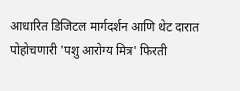आधारित डिजिटल मार्गदर्शन आणि थेट दारात पोहोचणारी 'पशु आरोग्य मित्र' फिरती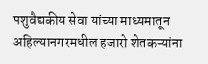पशुवैद्यकीय सेवा यांच्या माध्यमातून अहिल्यानगरमधील हजारो शेतकऱ्यांना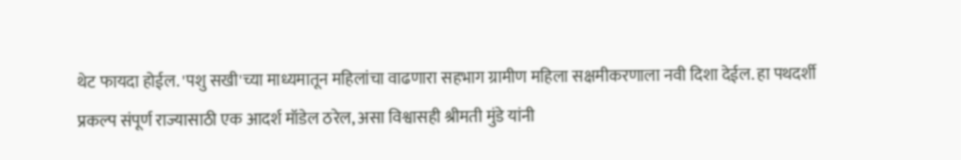थेट फायदा होईल. 'पशु सखी'च्या माध्यमातून महिलांचा वाढणारा सहभाग ग्रामीण महिला सक्षमीकरणाला नवी दिशा देईल. हा पथदर्शी प्रकल्प संपूर्ण राज्यासाठी एक आदर्श मॉडेल ठरेल, असा विश्वासही श्रीमती मुंडे यांनी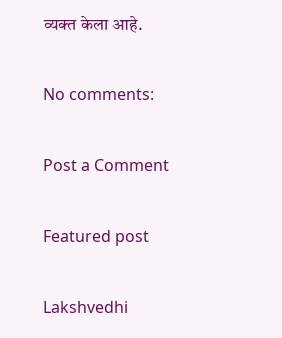व्यक्त केला आहे.

No comments:

Post a Comment

Featured post

Lakshvedhi